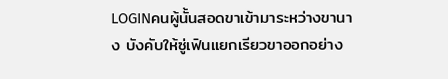LOGINคนผู้นั้นสอดขาเข้ามาระหว่างขานาง บังคับให้ซู่เฟินแยกเรียวขาออกอย่าง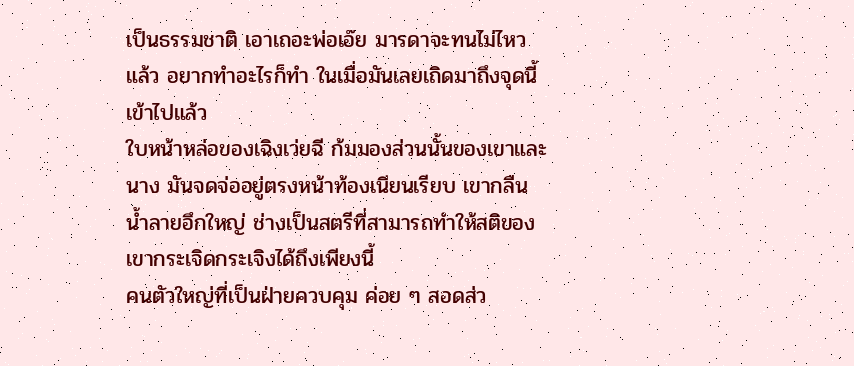เป็นธรรมชาติ เอาเถอะพ่อเอ๊ย มารดาจะทนไม่ไหวแล้ว อยากทำอะไรก็ทำ ในเมื่อมันเลยเถิดมาถึงจุดนี้เข้าไปแล้ว
ใบหน้าหล่อของเฉิงเว่ยฉี ก้มมองส่วนนั้นของเขาและนาง มันจดจ่ออยู่ตรงหน้าท้องเนียนเรียบ เขากลืนน้ำลายอึกใหญ่ ช่างเป็นสตรีที่สามารถทำให้สติของเขากระเจิดกระเจิงได้ถึงเพียงนี้
คนตัวใหญ่ที่เป็นฝ่ายควบคุม ค่อย ๆ สอดส่ว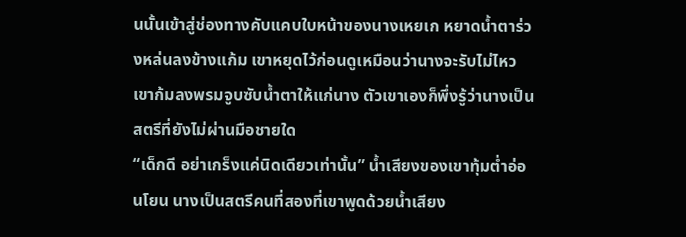นนั้นเข้าสู่ช่องทางคับแคบใบหน้าของนางเหยเก หยาดน้ำตาร่วงหล่นลงข้างแก้ม เขาหยุดไว้ก่อนดูเหมือนว่านางจะรับไม่ไหว เขาก้มลงพรมจูบซับน้ำตาให้แก่นาง ตัวเขาเองก็พึ่งรู้ว่านางเป็นสตรีที่ยังไม่ผ่านมือชายใด
“เด็กดี อย่าเกร็งแค่นิดเดียวเท่านั้น” น้ำเสียงของเขาทุ้มต่ำอ่อนโยน นางเป็นสตรีคนที่สองที่เขาพูดด้วยน้ำเสียง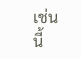เช่นนี้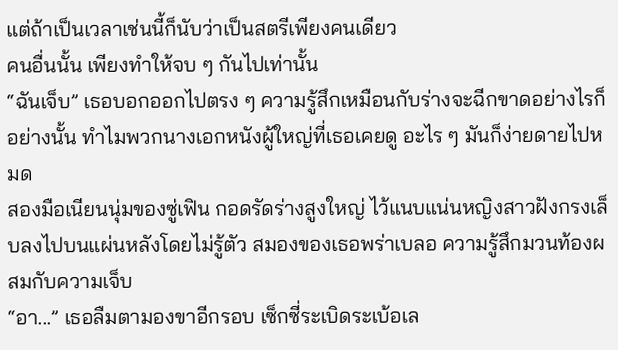แต่ถ้าเป็นเวลาเช่นนี้ก็นับว่าเป็นสตรีเพียงคนเดียว
คนอื่นนั้น เพียงทำให้จบ ๆ กันไปเท่านั้น
“ฉันเจ็บ” เธอบอกออกไปตรง ๆ ความรู้สึกเหมือนกับร่างจะฉีกขาดอย่างไรก็อย่างนั้น ทำไมพวกนางเอกหนังผู้ใหญ่ที่เธอเคยดู อะไร ๆ มันก็ง่ายดายไปหมด
สองมือเนียนนุ่มของซู่เฟิน กอดรัดร่างสูงใหญ่ ไว้แนบแน่นหญิงสาวฝังกรงเล็บลงไปบนแผ่นหลังโดยไม่รู้ตัว สมองของเธอพร่าเบลอ ความรู้สึกมวนท้องผสมกับความเจ็บ
“อา...” เธอลืมตามองขาอีกรอบ เซ็กซี่ระเบิดระเบ้อเล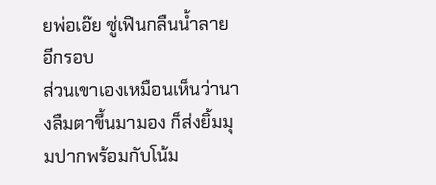ยพ่อเอ๊ย ซู่เฟินกลืนน้ำลายอีกรอบ
ส่วนเขาเองเหมือนเห็นว่านางลืมตาขึ้นมามอง ก็ส่งยิ้มมุมปากพร้อมกับโน้ม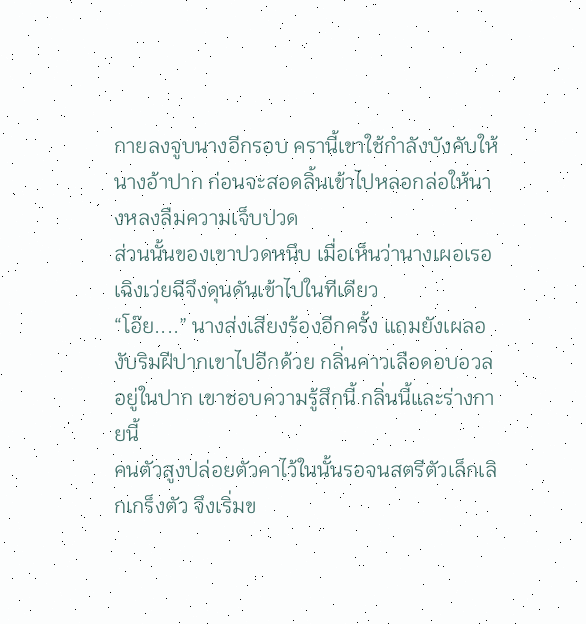กายลงจูบนางอีกรอบ ครานี้เขาใช้กำลังบังคับให้นางอ้าปาก ก่อนจะสอดลิ้นเข้าไปหลอกล่อให้นางหลงลืมความเจ็บปวด
ส่วนนั้นของเขาปวดหนึบ เมื่อเห็นว่านางเผอเรอเฉิงเว่ยฉีจึงดุนดันเข้าไปในทีเดียว
“โอ๊ย....” นางส่งเสียงร้องอีกครั้ง แถมยังเผลองับริมฝีปากเขาไปอีกด้วย กลิ่นคาวเลือดอบอวลอยู่ในปาก เขาชอบความรู้สึกนี้ กลิ่นนี้และร่างกายนี้
คนตัวสูงปล่อยตัวคาไว้ในนั้นรอจนสตรีตัวเล็กเลิกเกร็งตัว จึงเริ่มข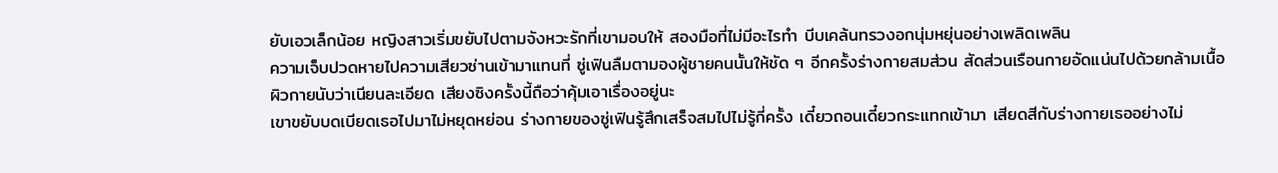ยับเอวเล็กน้อย หญิงสาวเริ่มขยับไปตามจังหวะรักที่เขามอบให้ สองมือที่ไม่มีอะไรทำ บีบเคล้นทรวงอกนุ่มหยุ่นอย่างเพลิดเพลิน
ความเจ็บปวดหายไปความเสียวซ่านเข้ามาแทนที่ ซู่เฟินลืมตามองผู้ชายคนนั้นให้ชัด ๆ อีกครั้งร่างกายสมส่วน สัดส่วนเรือนกายอัดแน่นไปด้วยกล้ามเนื้อ ผิวกายนับว่าเนียนละเอียด เสียงซิงครั้งนี้ถือว่าคุ้มเอาเรื่องอยู่นะ
เขาขยับบดเบียดเธอไปมาไม่หยุดหย่อน ร่างกายของซู่เฟินรู้สึกเสร็จสมไปไม่รู้กี่ครั้ง เดี๋ยวถอนเดี๋ยวกระแทกเข้ามา เสียดสีกับร่างกายเธออย่างไม่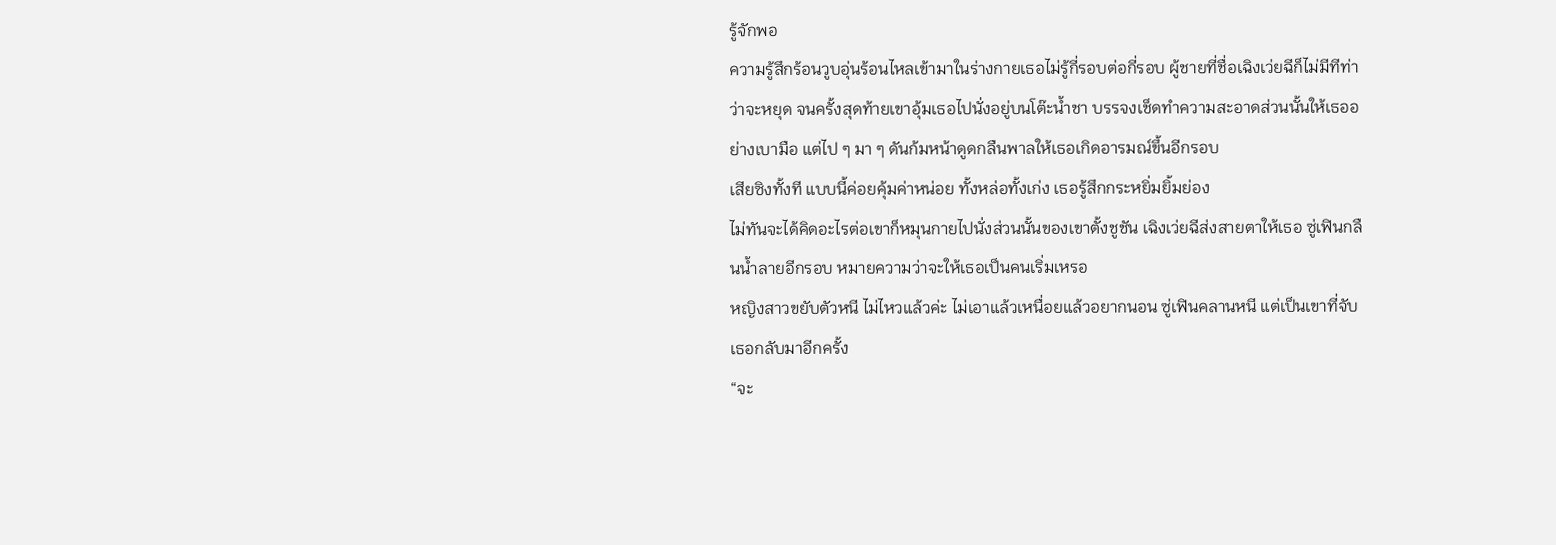รู้จักพอ
ความรู้สึกร้อนวูบอุ่นร้อนไหลเข้ามาในร่างกายเธอไม่รู้กี่รอบต่อกี่รอบ ผู้ชายที่ชื่อเฉิงเว่ยฉีก็ไม่มีทีท่าว่าจะหยุด จนครั้งสุดท้ายเขาอุ้มเธอไปนั่งอยู่บนโต๊ะน้ำชา บรรจงเช็ดทำความสะอาดส่วนนั้นให้เธออย่างเบามือ แต่ไป ๆ มา ๆ ดันก้มหน้าดูดกลืนพาลให้เธอเกิดอารมณ์ขึ้นอีกรอบ
เสียซิงทั้งที แบบนี้ค่อยคุ้มค่าหน่อย ทั้งหล่อทั้งเก่ง เธอรู้สึกกระหยิ่มยิ้มย่อง
ไม่ทันจะได้คิดอะไรต่อเขาก็หมุนกายไปนั่งส่วนนั้นของเขาตั้งชูชัน เฉิงเว่ยฉีส่งสายตาให้เธอ ซู่เฟินกลืนน้ำลายอีกรอบ หมายความว่าจะให้เธอเป็นคนเริ่มเหรอ
หญิงสาวขยับตัวหนี ไม่ไหวแล้วค่ะ ไม่เอาแล้วเหนื่อยแล้วอยากนอน ซู่เฟินคลานหนี แต่เป็นเขาที่จับเธอกลับมาอีกครั้ง
“จะ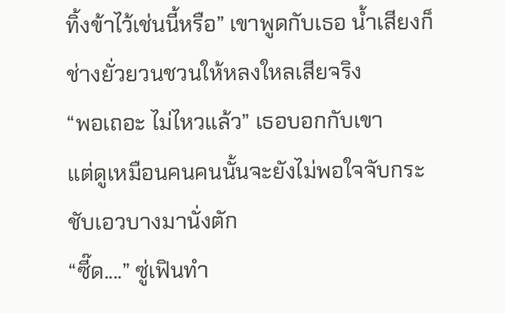ทิ้งข้าไว้เช่นนี้หรือ” เขาพูดกับเธอ น้ำเสียงก็ช่างยั่วยวนชวนให้หลงใหลเสียจริง
“พอเถอะ ไม่ไหวแล้ว” เธอบอกกับเขา
แต่ดูเหมือนคนคนนั้นจะยังไม่พอใจจับกระชับเอวบางมานั่งตัก
“ซี๊ด....” ซู่เฟินทำ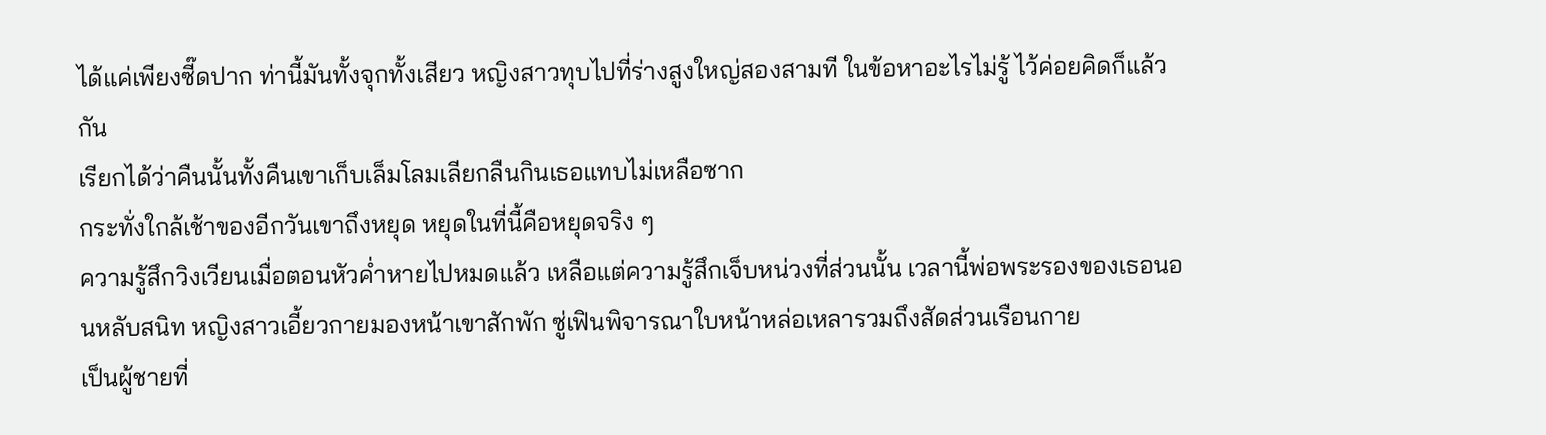ได้แค่เพียงซี๊ดปาก ท่านี้มันทั้งจุกทั้งเสียว หญิงสาวทุบไปที่ร่างสูงใหญ่สองสามที ในข้อหาอะไรไม่รู้ ไว้ค่อยคิดก็แล้วกัน
เรียกได้ว่าคืนนั้นทั้งคืนเขาเก็บเล็มโลมเลียกลืนกินเธอแทบไม่เหลือซาก
กระทั่งใกล้เช้าของอีกวันเขาถึงหยุด หยุดในที่นี้คือหยุดจริง ๆ
ความรู้สึกวิงเวียนเมื่อตอนหัวค่ำหายไปหมดแล้ว เหลือแต่ความรู้สึกเจ็บหน่วงที่ส่วนนั้น เวลานี้พ่อพระรองของเธอนอนหลับสนิท หญิงสาวเอี้ยวกายมองหน้าเขาสักพัก ซู่เฟินพิจารณาใบหน้าหล่อเหลารวมถึงสัดส่วนเรือนกาย
เป็นผู้ชายที่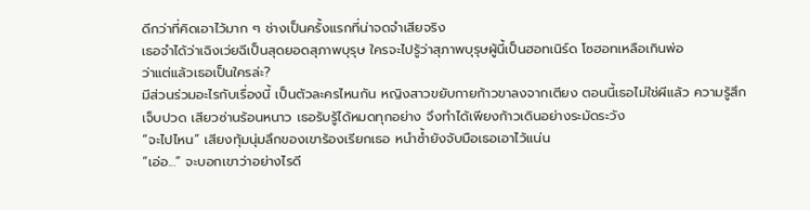ดีกว่าที่คิดเอาไว้มาก ๆ ช่างเป็นครั้งแรกที่น่าจดจำเสียจริง
เธอจำได้ว่าเฉิงเว่ยฉีเป็นสุดยอดสุภาพบุรุษ ใครจะไปรู้ว่าสุภาพบุรุษผู้นี้เป็นฮอทเนิร์ด โซฮอทเหลือเกินพ่อ
ว่าแต่แล้วเธอเป็นใครล่ะ?
มีส่วนร่วมอะไรกับเรื่องนี้ เป็นตัวละครไหนกัน หญิงสาวขยับกายก้าวขาลงจากเตียง ตอนนี้เธอไม่ใช่ผีแล้ว ความรู้สึกเจ็บปวด เสียวซ่านร้อนหนาว เธอรับรู้ได้หมดทุกอย่าง จึงทำได้เพียงก้าวเดินอย่างระมัดระวัง
“จะไปไหน” เสียงทุ้มนุ่มลึกของเขาร้องเรียกเธอ หนำซ้ำยังจับมือเธอเอาไว้แน่น
“เอ่อ...” จะบอกเขาว่าอย่างไรดี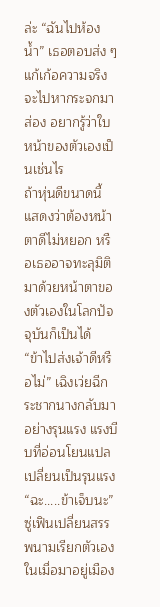ล่ะ “ฉันไปห้องน้ำ” เธอตอบส่ง ๆ แก้เก้อความจริงจะไปหากระจกมาส่อง อยากรู้ว่าใบหน้าของตัวเองเป็นเช่นไร
ถ้าหุ่นดีขนาดนี้ แสดงว่าต้องหน้าตาดีไม่หยอก หรือเธออาจทะลุมิติมาด้วยหน้าตาของตัวเองในโลกปัจจุบันก็เป็นได้
“ข้าไปส่งเจ้าดีหรือไม่” เฉิงเว่ยฉีกระชากนางกลับมาอย่างรุนแรง แรงบีบที่อ่อนโยนแปลเปลี่ยนเป็นรุนแรง
“ฉะ.....ข้าเจ็บนะ” ซู่เฟินเปลี่ยนสรรพนามเรียกตัวเอง ในเมื่อมาอยู่เมือง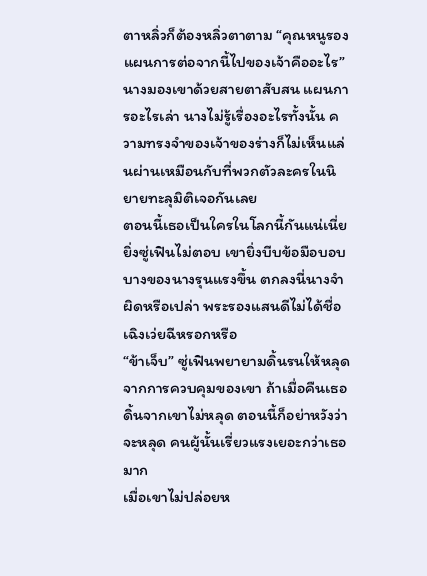ตาหลิ่วก็ต้องหลิ่วตาตาม “คุณหนูรอง แผนการต่อจากนี้ไปของเจ้าคืออะไร”
นางมองเขาด้วยสายตาสับสน แผนการอะไรเล่า นางไม่รู้เรื่องอะไรทั้งนั้น ความทรงจำของเจ้าของร่างก็ไม่เห็นแล่นผ่านเหมือนกับที่พวกตัวละครในนิยายทะลุมิติเจอกันเลย
ตอนนี้เธอเป็นใครในโลกนี้กันแน่เนี่ย
ยิ่งซู่เฟินไม่ตอบ เขายิ่งบีบข้อมือบอบบางของนางรุนแรงขึ้น ตกลงนี่นางจำผิดหรือเปล่า พระรองแสนดีไม่ได้ชื่อเฉิงเว่ยฉีหรอกหรือ
“ข้าเจ็บ” ซู่เฟินพยายามดิ้นรนให้หลุดจากการควบคุมของเขา ถ้าเมื่อคืนเธอดิ้นจากเขาไม่หลุด ตอนนี้ก็อย่าหวังว่าจะหลุด คนผู้นั้นเรี่ยวแรงเยอะกว่าเธอมาก
เมื่อเขาไม่ปล่อยห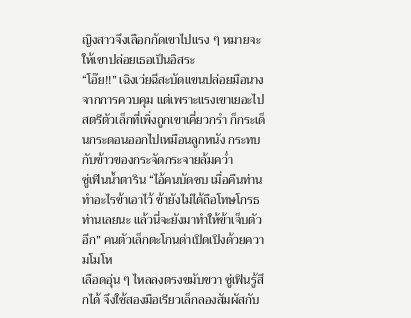ญิงสาวจึงเลือกกัดเขาไปแรง ๆ หมายจะให้เขาปล่อยเธอเป็นอิสระ
“โอ๊ย!!” เฉิงเว่ยฉีสะบัดแขนปล่อยมือนางจากการควบคุม แต่เพราะแรงเขาเยอะไป สตรีตัวเล็กที่เพิ่งถูกเขาเคี่ยวกรำ ก็กระเด็นกระดอนออกไปเหมือนลูกหนัง กระทบกับข้าวของกระจัดกระจายล้มคว่ำ
ซู่เฟินน้ำตาริน “ไอ้คนบัดซบ เมื่อคืนท่านทำอะไรข้าเอาไว้ ข้ายังไม่ได้ถือโทษโกรธท่านเลยนะ แล้วนี่จะยังมาทำให้ข้าเจ็บตัวอีก” คนตัวเล็กตะโกนด่าเปิดเปิงด้วยความโมโห
เลือดอุ่น ๆ ไหลลงตรงขมับขวา ซู่เฟินรู้สึกได้ จึงใช้สองมือเรียวเล็กลองสัมผัสกับ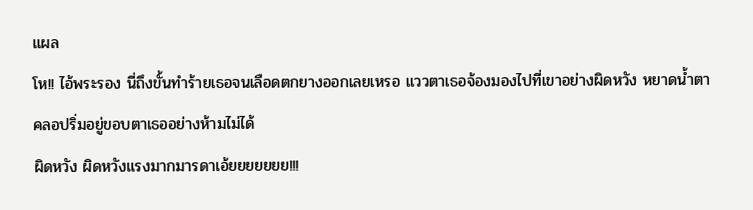แผล
โห!! ไอ้พระรอง นี่ถึงขั้นทำร้ายเธอจนเลือดตกยางออกเลยเหรอ แววตาเธอจ้องมองไปที่เขาอย่างผิดหวัง หยาดน้ำตาคลอปริ่มอยู่ขอบตาเธออย่างห้ามไม่ได้
ผิดหวัง ผิดหวังแรงมากมารดาเอ้ยยยยยยย!!!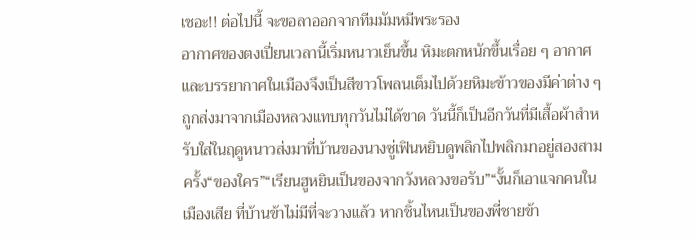เชอะ!! ต่อไปนี้ จะขอลาออกจากทีมมัมหมีพระรอง
อากาศของตงเปี่ยนเวลานี้เริ่มหนาวเย็นขึ้น หิมะตกหนักขึ้นเรื่อย ๆ อากาศและบรรยากาศในเมืองจึงเป็นสีขาวโพลนเต็มไปด้วยหิมะข้าวของมีค่าต่าง ๆ ถูกส่งมาจากเมืองหลวงแทบทุกวันไม่ได้ขาด วันนี้ก็เป็นอีกวันที่มีเสื้อผ้าสำหรับใส่ในฤดูหนาวส่งมาที่บ้านของนางซู่เฟินหยิบดูพลิกไปพลิกมาอยู่สองสามครั้ง“ของใคร”“เรียนฮูหยินเป็นของจากวังหลวงขอรับ”“งั้นก็เอาแจกคนในเมืองเสีย ที่บ้านข้าไม่มีที่จะวางแล้ว หากชิ้นไหนเป็นของพี่ชายข้า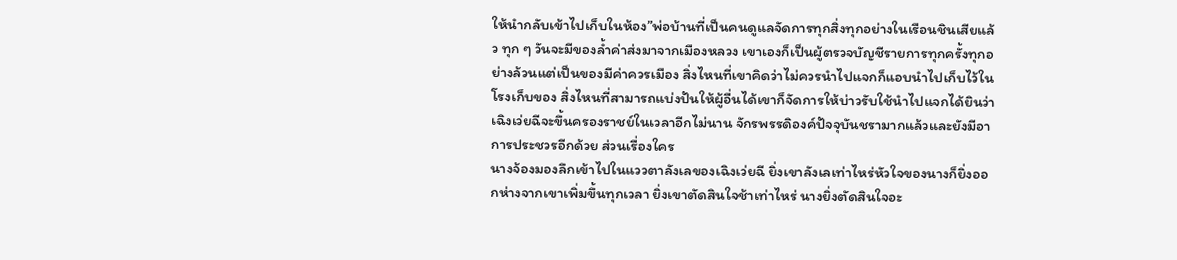ให้นำกลับเข้าไปเก็บในห้อง”พ่อบ้านที่เป็นคนดูแลจัดการทุกสิ่งทุกอย่างในเรือนชินเสียแล้ว ทุก ๆ วันจะมีของล้ำค่าส่งมาจากเมืองหลวง เขาเองก็เป็นผู้ตรวจบัญชีรายการทุกครั้งทุกอย่างล้วนแต่เป็นของมีค่าควรเมือง สิ่งไหนที่เขาคิดว่าไม่ควรนำไปแจกก็แอบนำไปเก็บไว้ในโรงเก็บของ สิ่งไหนที่สามารถแบ่งปันให้ผู้อื่นได้เขาก็จัดการให้บ่าวรับใช้นำไปแจกได้ยินว่าเฉิงเว่ยฉีจะขึ้นครองราชย์ในเวลาอีกไม่นาน จักรพรรดิองค์ปัจจุบันชรามากแล้วและยังมีอาการประชวรอีกด้วย ส่วนเรื่องใคร
นางจ้องมองลึกเข้าไปในแววตาลังเลของเฉิงเว่ยฉี ยิ่งเขาลังเลเท่าไหร่หัวใจของนางก็ยิ่งออกห่างจากเขาเพิ่มขึ้นทุกเวลา ยิ่งเขาตัดสินใจช้าเท่าไหร่ นางยิ่งตัดสินใจอะ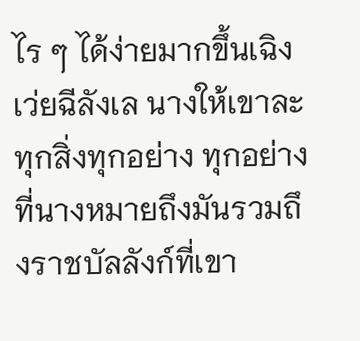ไร ๆ ได้ง่ายมากขึ้นเฉิงเว่ยฉีลังเล นางให้เขาละทุกสิ่งทุกอย่าง ทุกอย่างที่นางหมายถึงมันรวมถึงราชบัลลังก์ที่เขา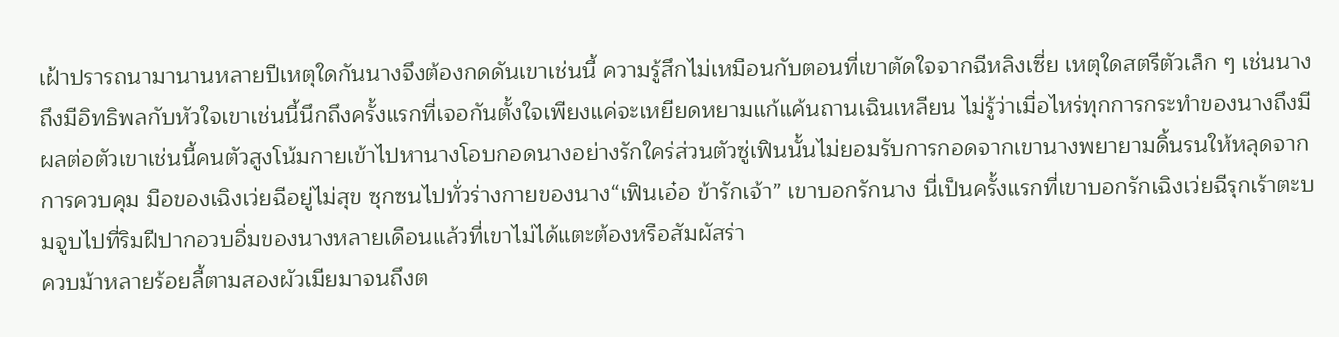เฝ้าปรารถนามานานหลายปีเหตุใดกันนางจึงต้องกดดันเขาเช่นนี้ ความรู้สึกไม่เหมือนกับตอนที่เขาตัดใจจากฉีหลิงเซี่ย เหตุใดสตรีตัวเล็ก ๆ เช่นนางถึงมีอิทธิพลกับหัวใจเขาเช่นนี้นึกถึงครั้งแรกที่เจอกันตั้งใจเพียงแค่จะเหยียดหยามแก้แค้นถานเฉินเหลียน ไม่รู้ว่าเมื่อไหร่ทุกการกระทำของนางถึงมีผลต่อตัวเขาเช่นนี้คนตัวสูงโน้มกายเข้าไปหานางโอบกอดนางอย่างรักใคร่ส่วนตัวซู่เฟินนั้นไม่ยอมรับการกอดจากเขานางพยายามดิ้นรนให้หลุดจากการควบคุม มือของเฉิงเว่ยฉีอยู่ไม่สุข ซุกซนไปทั่วร่างกายของนาง“เฟินเอ๋อ ข้ารักเจ้า” เขาบอกรักนาง นี่เป็นครั้งแรกที่เขาบอกรักเฉิงเว่ยฉีรุกเร้าตะบมจูบไปที่ริมฝีปากอวบอิ่มของนางหลายเดือนแล้วที่เขาไม่ได้แตะต้องหรือสัมผัสร่า
ควบม้าหลายร้อยลี้ตามสองผัวเมียมาจนถึงต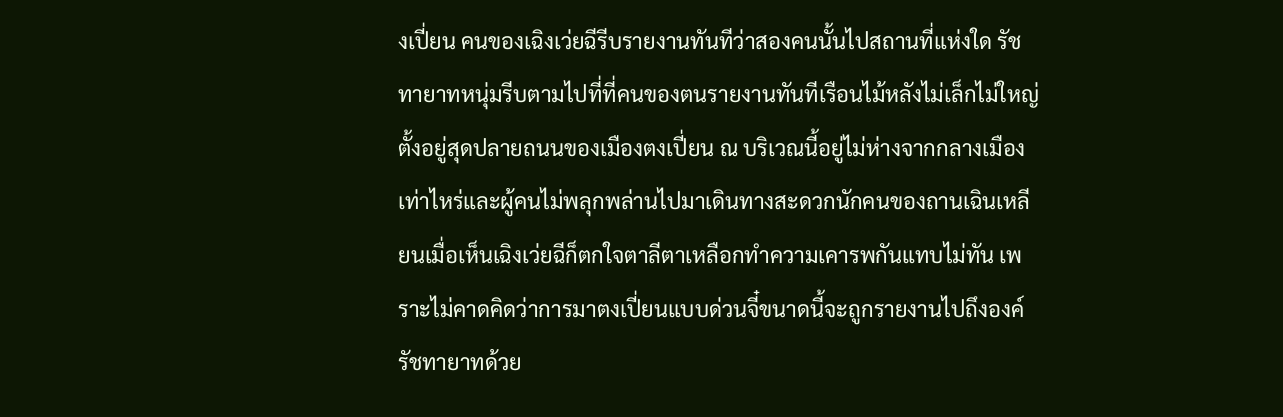งเปี่ยน คนของเฉิงเว่ยฉีรีบรายงานทันทีว่าสองคนนั้นไปสถานที่แห่งใด รัชทายาทหนุ่มรีบตามไปที่ที่คนของตนรายงานทันทีเรือนไม้หลังไม่เล็กไม่ใหญ่ตั้งอยู่สุดปลายถนนของเมืองตงเปี่ยน ณ บริเวณนี้อยู่ไม่ห่างจากกลางเมืองเท่าไหร่และผู้คนไม่พลุกพล่านไปมาเดินทางสะดวกนักคนของถานเฉินเหลียนเมื่อเห็นเฉิงเว่ยฉีก็ตกใจตาลีตาเหลือกทำความเคารพกันแทบไม่ทัน เพราะไม่คาดคิดว่าการมาตงเปี่ยนแบบด่วนจี๋ขนาดนี้จะถูกรายงานไปถึงองค์รัชทายาทด้วย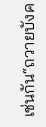เช่นกัน“ถวายบังค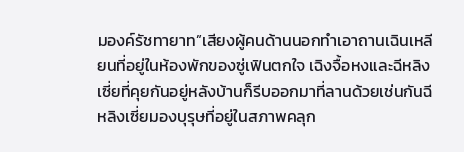มองค์รัชทายาท”เสียงผู้คนด้านนอกทำเอาถานเฉินเหลียนที่อยู่ในห้องพักของซู่เฟินตกใจ เฉิงจื้อหงและฉีหลิงเซี่ยที่คุยกันอยู่หลังบ้านก็รีบออกมาที่ลานด้วยเช่นกันฉีหลิงเซี่ยมองบุรุษที่อยู่ในสภาพคลุก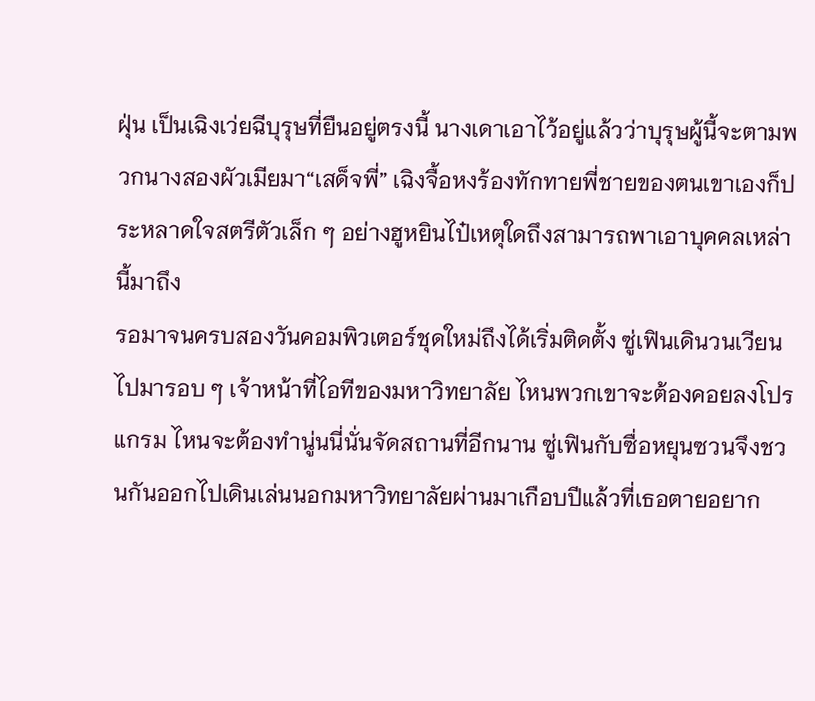ฝุ่น เป็นเฉิงเว่ยฉีบุรุษที่ยืนอยู่ตรงนี้ นางเดาเอาไว้อยู่แล้วว่าบุรุษผู้นี้จะตามพวกนางสองผัวเมียมา“เสด็จพี่” เฉิงจื้อหงร้องทักทายพี่ชายของตนเขาเองก็ประหลาดใจสตรีตัวเล็ก ๆ อย่างฮูหยินไป๋เหตุใดถึงสามารถพาเอาบุคคลเหล่านี้มาถึง
รอมาจนครบสองวันคอมพิวเตอร์ชุดใหม่ถึงได้เริ่มติดตั้ง ซู่เฟินเดินวนเวียนไปมารอบ ๆ เจ้าหน้าที่ไอทีของมหาวิทยาลัย ไหนพวกเขาจะต้องคอยลงโปรแกรม ไหนจะต้องทำนู่นนี่นั่นจัดสถานที่อีกนาน ซู่เฟินกับซื่อหยุนซวนจึงชวนกันออกไปเดินเล่นนอกมหาวิทยาลัยผ่านมาเกือบปีแล้วที่เธอตายอยาก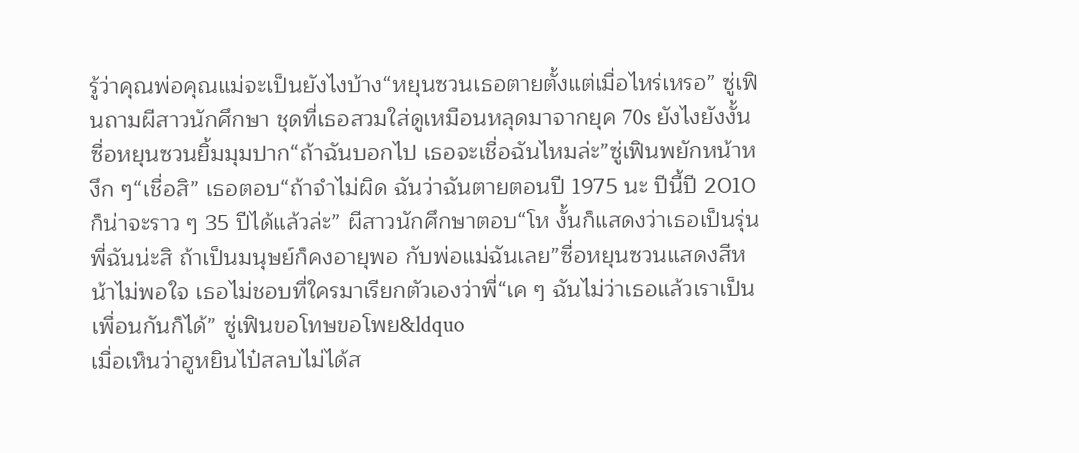รู้ว่าคุณพ่อคุณแม่จะเป็นยังไงบ้าง“หยุนซวนเธอตายตั้งแต่เมื่อไหร่เหรอ” ซู่เฟินถามผีสาวนักศึกษา ชุดที่เธอสวมใส่ดูเหมือนหลุดมาจากยุค 70s ยังไงยังงั้นซื่อหยุนซวนยิ้มมุมปาก“ถ้าฉันบอกไป เธอจะเชื่อฉันไหมล่ะ”ซู่เฟินพยักหน้าหงึก ๆ“เชื่อสิ” เธอตอบ“ถ้าจำไม่ผิด ฉันว่าฉันตายตอนปี 1975 นะ ปีนี้ปี 2010 ก็น่าจะราว ๆ 35 ปีได้แล้วล่ะ” ผีสาวนักศึกษาตอบ“โห งั้นก็แสดงว่าเธอเป็นรุ่นพี่ฉันน่ะสิ ถ้าเป็นมนุษย์ก็คงอายุพอ กับพ่อแม่ฉันเลย”ซื่อหยุนซวนแสดงสีหน้าไม่พอใจ เธอไม่ชอบที่ใครมาเรียกตัวเองว่าพี่“เค ๆ ฉันไม่ว่าเธอแล้วเราเป็นเพื่อนกันก็ได้” ซู่เฟินขอโทษขอโพย&ldquo
เมื่อเห็นว่าฮูหยินไป๋สลบไม่ได้ส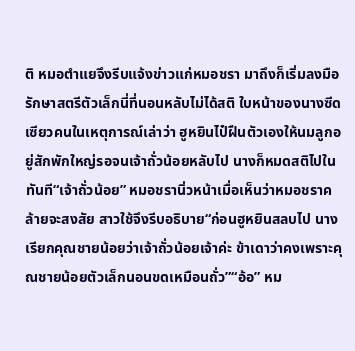ติ หมอตำแยจึงรีบแจ้งข่าวแก่หมอชรา มาถึงก็เริ่มลงมือรักษาสตรีตัวเล็กนี่ที่นอนหลับไม่ได้สติ ใบหน้าของนางซีดเซียวคนในเหตุการณ์เล่าว่า ฮูหยินไป๋ฝืนตัวเองให้นมลูกอยู่สักพักใหญ่รอจนเจ้าถั่วน้อยหลับไป นางก็หมดสติไปในทันที“เจ้าถั่วน้อย” หมอชรานิ่วหน้าเมื่อเห็นว่าหมอชราคล้ายจะสงสัย สาวใช้จึงรีบอธิบาย“ก่อนฮูหยินสลบไป นางเรียกคุณชายน้อยว่าเจ้าถั่วน้อยเจ้าค่ะ ข้าเดาว่าคงเพราะคุณชายน้อยตัวเล็กนอนขดเหมือนถั่ว”“อ้อ” หม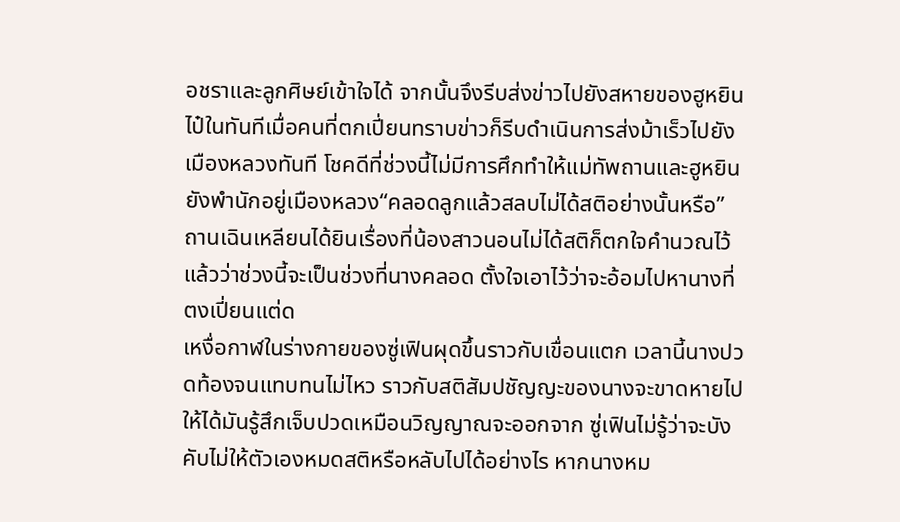อชราและลูกศิษย์เข้าใจได้ จากนั้นจึงรีบส่งข่าวไปยังสหายของฮูหยินไป๋ในทันทีเมื่อคนที่ตกเปี่ยนทราบข่าวก็รีบดำเนินการส่งม้าเร็วไปยังเมืองหลวงทันที โชคดีที่ช่วงนี้ไม่มีการศึกทำให้แม่ทัพถานและฮูหยินยังพำนักอยู่เมืองหลวง“คลอดลูกแล้วสลบไม่ได้สติอย่างนั้นหรือ” ถานเฉินเหลียนได้ยินเรื่องที่น้องสาวนอนไม่ได้สติก็ตกใจคำนวณไว้แล้วว่าช่วงนี้จะเป็นช่วงที่นางคลอด ตั้งใจเอาไว้ว่าจะอ้อมไปหานางที่ตงเปี่ยนแต่ด
เหงื่อกาฬในร่างกายของซู่เฟินผุดขึ้นราวกับเขื่อนแตก เวลานี้นางปวดท้องจนแทบทนไม่ไหว ราวกับสติสัมปชัญญะของนางจะขาดหายไปให้ได้มันรู้สึกเจ็บปวดเหมือนวิญญาณจะออกจาก ซู่เฟินไม่รู้ว่าจะบังคับไม่ให้ตัวเองหมดสติหรือหลับไปได้อย่างไร หากนางหม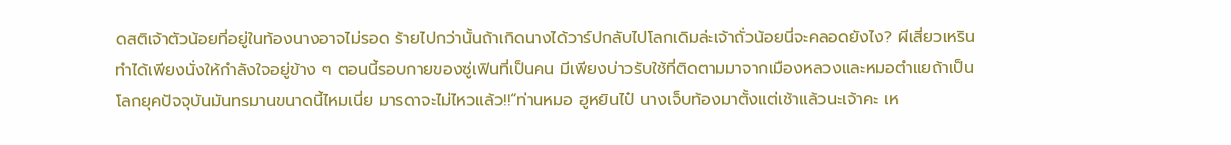ดสติเจ้าตัวน้อยที่อยู่ในท้องนางอาจไม่รอด ร้ายไปกว่านั้นถ้าเกิดนางได้วาร์ปกลับไปโลกเดิมล่ะเจ้าถั่วน้อยนี่จะคลอดยังไง? ผีเสี่ยวเหรินทำได้เพียงนั่งให้กำลังใจอยู่ข้าง ๆ ตอนนี้รอบกายของซู่เฟินที่เป็นคน มีเพียงบ่าวรับใช้ที่ติดตามมาจากเมืองหลวงและหมอตำแยถ้าเป็นโลกยุคปัจจุบันมันทรมานขนาดนี้ไหมเนี่ย มารดาจะไม่ไหวแล้ว!!“ท่านหมอ ฮูหยินไป๋ นางเจ็บท้องมาตั้งแต่เช้าแล้วนะเจ้าคะ เห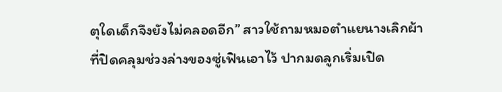ตุใดเด็กจึงยังไม่คลอดอีก” สาวใช้ถามหมอตำแยนางเลิกผ้าที่ปิดคลุมช่วงล่างของซู่เฟินเอาไว้ ปากมดลูกเริ่มเปิด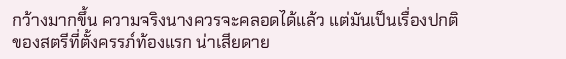กว้างมากขึ้น ความจริงนางควรจะคลอดได้แล้ว แต่มันเป็นเรื่องปกติของสตรีที่ตั้งครรภ์ท้องแรก น่าเสียดาย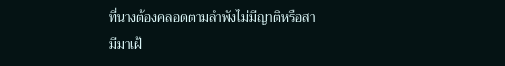ที่นางต้องคลอดตามลำพังไม่มีญาติหรือสามีมาเฝ้